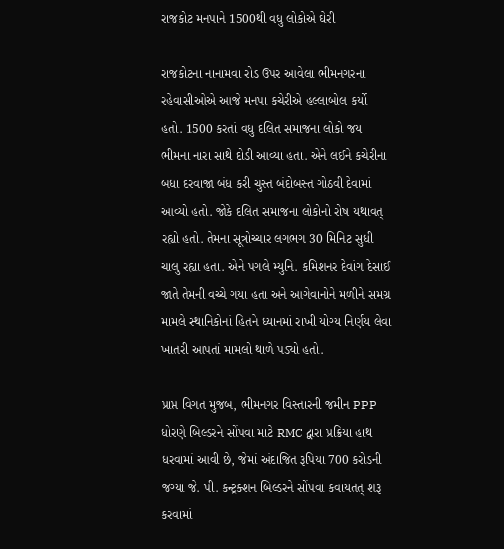રાજકોટ મનપાને 1500થી વધુ લોકોએ ઘેરી

રાજકોટના નાનામવા રોડ ઉપર આવેલા ભીમનગરના રહેવાસીઓએ આજે મનપા કચેરીએ હલ્લાબોલ કર્યો હતો. 1500 કરતાં વધુ દલિત સમાજના લોકો જય ભીમના નારા સાથે દોડી આવ્યા હતા. એને લઈને કચેરીના બધા દરવાજા બંધ કરી ચુસ્ત બંદોબસ્ત ગોઠવી દેવામાં આવ્યો હતો. જોકે દલિત સમાજના લોકોનો રોષ યથાવત્ રહ્યો હતો. તેમના સૂત્રોચ્ચાર લગભગ 30 મિનિટ સુધી ચાલુ રહ્યા હતા. એને પગલે મ્યુનિ. કમિશનર દેવાંગ દેસાઈ જાતે તેમની વચ્ચે ગયા હતા અને આગેવાનોને મળીને સમગ્ર મામલે સ્થાનિકોનાં હિતને ધ્યાનમાં રાખી યોગ્ય નિર્ણય લેવા ખાતરી આપતાં મામલો થાળે પડ્યો હતો.

પ્રાપ્ત વિગત મુજબ, ભીમનગર વિસ્તારની જમીન PPP ધોરણે બિલ્ડરને સોંપવા માટે RMC દ્વારા પ્રક્રિયા હાથ ધરવામાં આવી છે, જેમાં અંદાજિત રૂપિયા 700 કરોડની જગ્યા જે. પી. કન્ટ્રક્શન બિલ્ડરને સોંપવા કવાયતત્ શરૂ કરવામાં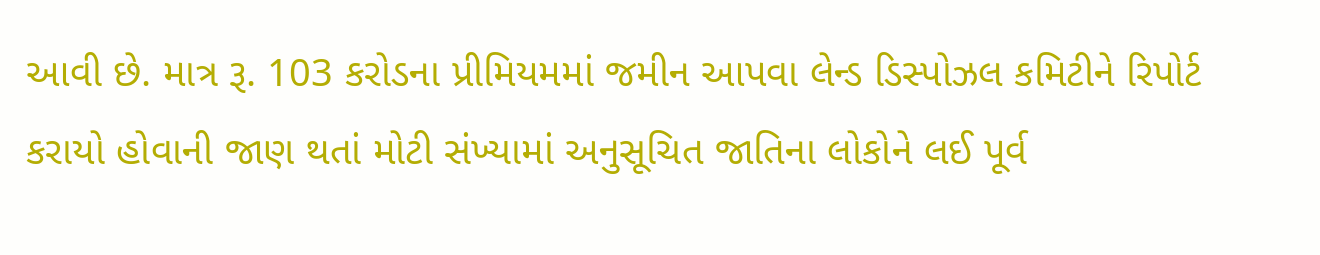આવી છે. માત્ર રૂ. 103 કરોડના પ્રીમિયમમાં જમીન આપવા લેન્ડ ડિસ્પોઝલ કમિટીને રિપોર્ટ કરાયો હોવાની જાણ થતાં મોટી સંખ્યામાં અનુસૂચિત જાતિના લોકોને લઈ પૂર્વ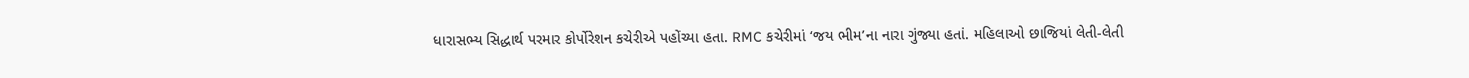ધારાસભ્ય સિદ્ધાર્થ પરમાર કોર્પોરેશન કચેરીએ પહોંચ્યા હતા. RMC કચેરીમાં ‘જય ભીમ’ના નારા ગુંજ્યા હતાં. મહિલાઓ છાજિયાં લેતી-લેતી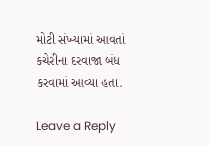મોટી સંખ્યામાં આવતાં કચેરીના દરવાજા બંધ કરવામાં આવ્યા હતા.

Leave a Reply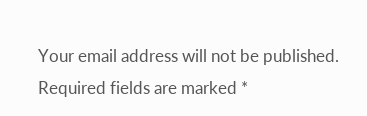Your email address will not be published. Required fields are marked *